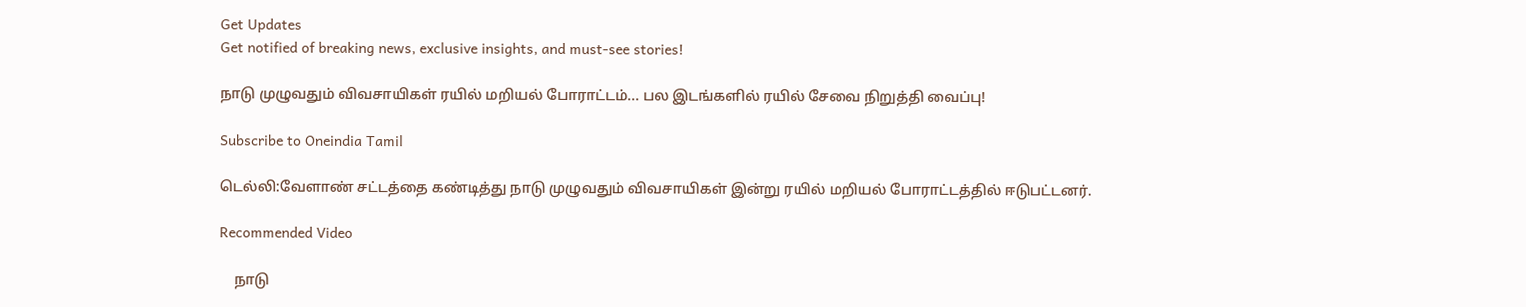Get Updates
Get notified of breaking news, exclusive insights, and must-see stories!

நாடு முழுவதும் விவசாயிகள் ரயில் மறியல் போராட்டம்... பல இடங்களில் ரயில் சேவை நிறுத்தி வைப்பு!

Subscribe to Oneindia Tamil

டெல்லி:வேளாண் சட்டத்தை கண்டித்து நாடு முழுவதும் விவசாயிகள் இன்று ரயில் மறியல் போராட்டத்தில் ஈடுபட்டனர்.

Recommended Video

    நாடு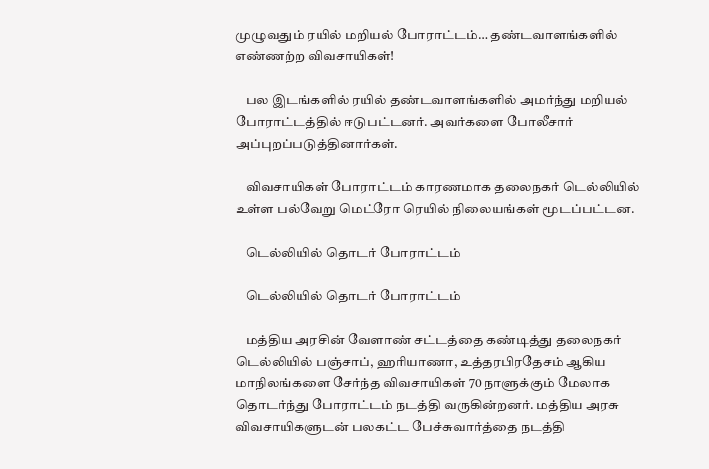முழுவதும் ரயில் மறியல் போராட்டம்… தண்டவாளங்களில் எண்ணற்ற விவசாயிகள்!

    பல இடங்களில் ரயில் தண்டவாளங்களில் அமர்ந்து மறியல் போராட்டத்தில் ஈடுபட்டனர். அவர்களை போலீசார் அப்புறப்படுத்தினார்கள்.

    விவசாயிகள் போராட்டம் காரணமாக தலைநகர் டெல்லியில் உள்ள பல்வேறு மெட்ரோ ரெயில் நிலையங்கள் மூடப்பட்டன.

    டெல்லியில் தொடர் போராட்டம்

    டெல்லியில் தொடர் போராட்டம்

    மத்திய அரசின் வேளாண் சட்டத்தை கண்டித்து தலைநகர் டெல்லியில் பஞ்சாப், ஹரியாணா, உத்தரபிரதேசம் ஆகிய மாநிலங்களை சேர்ந்த விவசாயிகள் 70 நாளுக்கும் மேலாக தொடர்ந்து போராட்டம் நடத்தி வருகின்றனர். மத்திய அரசு விவசாயிகளுடன் பலகட்ட பேச்சுவார்த்தை நடத்தி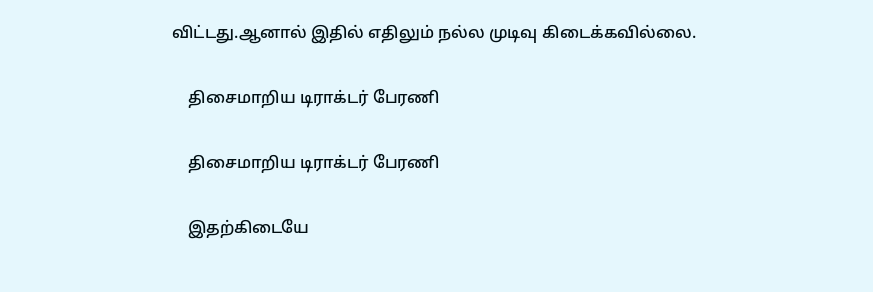விட்டது.ஆனால் இதில் எதிலும் நல்ல முடிவு கிடைக்கவில்லை.

    திசைமாறிய டிராக்டர் பேரணி

    திசைமாறிய டிராக்டர் பேரணி

    இதற்கிடையே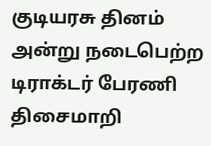குடியரசு தினம் அன்று நடைபெற்ற டிராக்டர் பேரணி திசைமாறி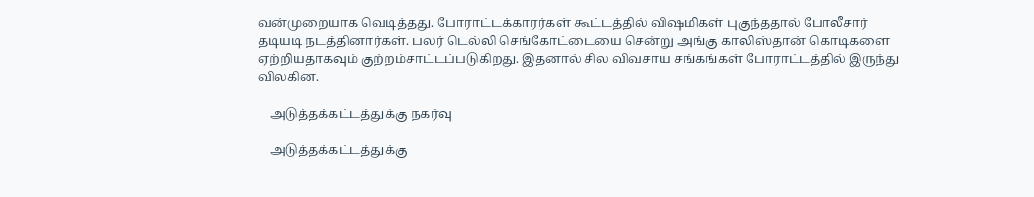வன்முறையாக வெடித்தது. போராட்டக்காரர்கள் கூட்டத்தில் விஷமிகள் புகுந்ததால் போலீசார் தடியடி நடத்தினார்கள். பலர் டெல்லி செங்கோட்டையை சென்று அங்கு காலிஸ்தான் கொடிகளை ஏற்றியதாகவும் குற்றம்சாட்டப்படுகிறது. இதனால் சில விவசாய சங்கங்கள் போராட்டத்தில் இருந்து விலகின.

    அடுத்தக்கட்டத்துக்கு நகர்வு

    அடுத்தக்கட்டத்துக்கு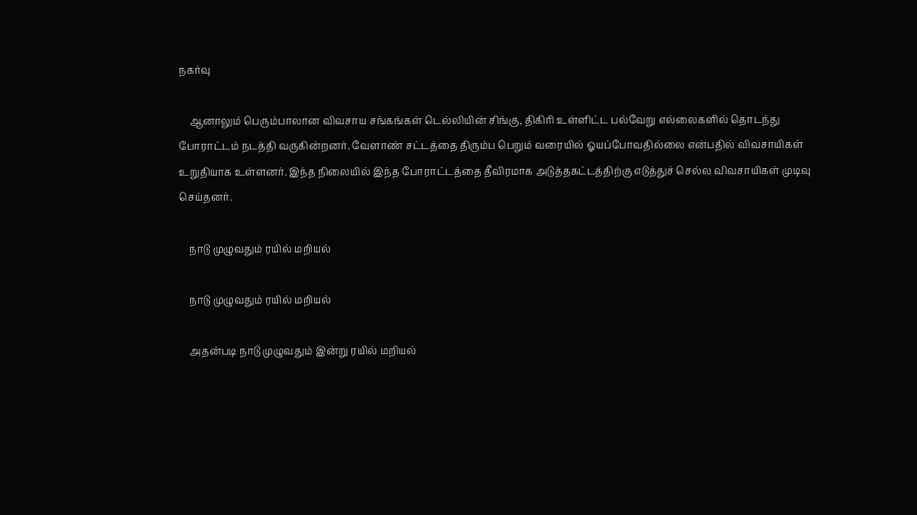நகர்வு

    ஆனாலும் பெரும்பாலான விவசாய சங்கங்கள் டெல்லியின் சிங்கு, திகிரி உள்ளிட்ட பல்வேறு எல்லைகளில் தொடந்து போராட்டம் நடத்தி வருகின்றனர். வேளாண் சட்டத்தை திரும்ப பெறும் வரையில் ஓயப்போவதில்லை என்பதில் விவசாயிகள் உறுதியாக உள்ளனர். இந்த நிலையில் இந்த போராட்டத்தை தீவிரமாக அடுத்தகட்டத்திற்கு எடுத்துச் செல்ல விவசாயிகள் முடிவு செய்தனர்.

    நாடு முழுவதும் ரயில் மறியல்

    நாடு முழுவதும் ரயில் மறியல்

    அதன்படி நாடு முழுவதும் இன்று ரயில் மறியல்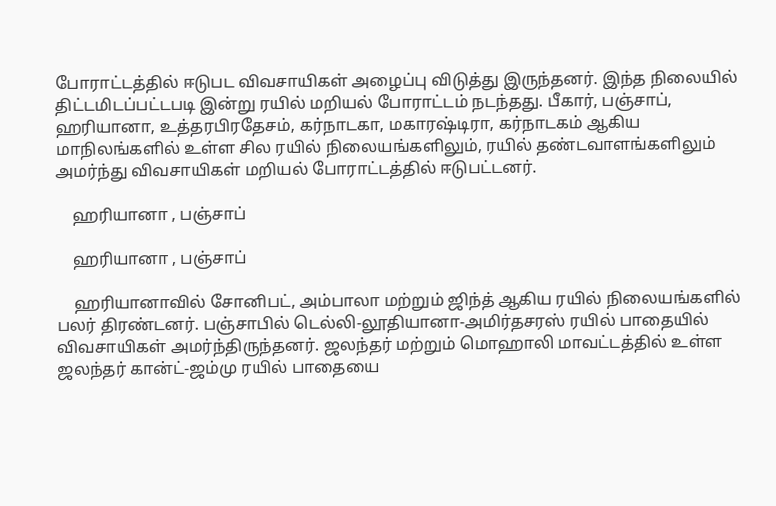போராட்டத்தில் ஈடுபட விவசாயிகள் அழைப்பு விடுத்து இருந்தனர். இந்த நிலையில் திட்டமிடப்பட்டபடி இன்று ரயில் மறியல் போராட்டம் நடந்தது. பீகார், பஞ்சாப், ஹரியானா, உத்தரபிரதேசம், கர்நாடகா, மகாரஷ்டிரா, கர்நாடகம் ஆகிய மாநிலங்களில் உள்ள சில ரயில் நிலையங்களிலும், ரயில் தண்டவாளங்களிலும் அமர்ந்து விவசாயிகள் மறியல் போராட்டத்தில் ஈடுபட்டனர்.

    ஹரியானா , பஞ்சாப்

    ஹரியானா , பஞ்சாப்

    ஹரியானாவில் சோனிபட், அம்பாலா மற்றும் ஜிந்த் ஆகிய ரயில் நிலையங்களில் பலர் திரண்டனர். பஞ்சாபில் டெல்லி-லூதியானா-அமிர்தசரஸ் ரயில் பாதையில் விவசாயிகள் அமர்ந்திருந்தனர். ஜலந்தர் மற்றும் மொஹாலி மாவட்டத்தில் உள்ள ஜலந்தர் கான்ட்-ஜம்மு ரயில் பாதையை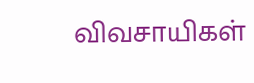விவசாயிகள்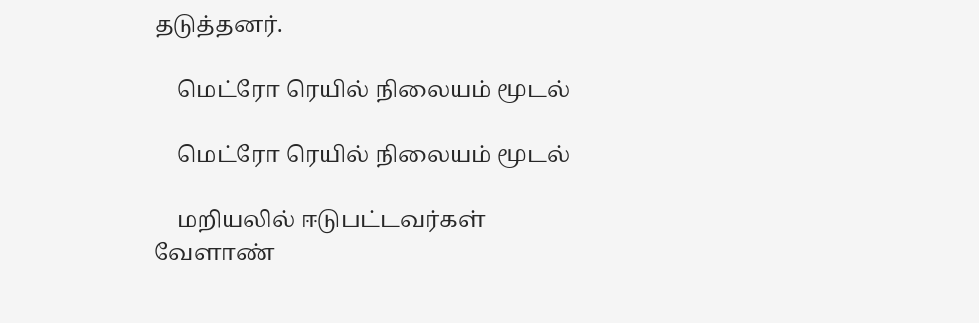தடுத்தனர்.

    மெட்ரோ ரெயில் நிலையம் மூடல்

    மெட்ரோ ரெயில் நிலையம் மூடல்

    மறியலில் ஈடுபட்டவர்கள் வேளாண்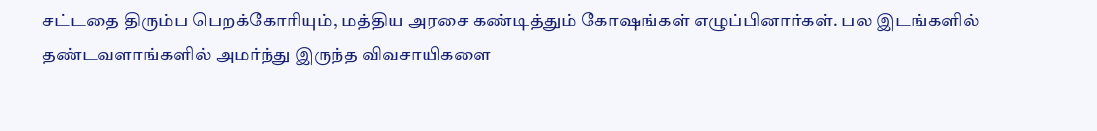சட்டதை திரும்ப பெறக்கோரியும், மத்திய அரசை கண்டித்தும் கோஷங்கள் எழுப்பினார்கள். பல இடங்களில் தண்டவளாங்களில் அமர்ந்து இருந்த விவசாயிகளை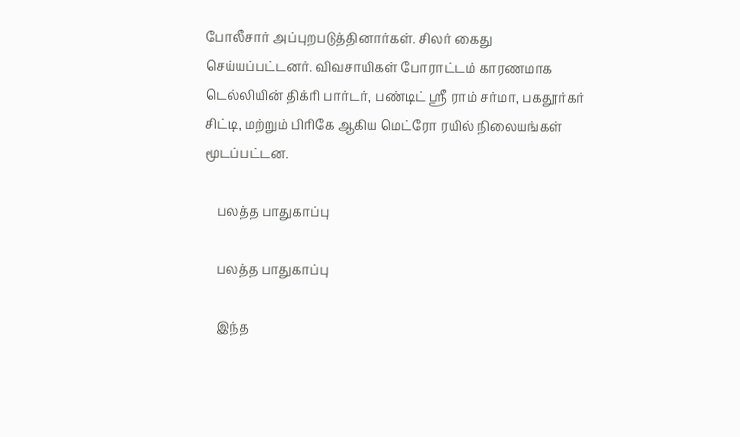போலீசார் அப்புறபடுத்தினார்கள். சிலர் கைது செய்யப்பட்டனர். விவசாயிகள் போராட்டம் காரணமாக டெல்லியின் திக்ரி பார்டர், பண்டிட் ஸ்ரீ ராம் சர்மா, பகதூர்கர் சிட்டி, மற்றும் பிரிகே ஆகிய மெட்ரோ ரயில் நிலையங்கள் மூடப்பட்டன.

    பலத்த பாதுகாப்பு

    பலத்த பாதுகாப்பு

    இந்த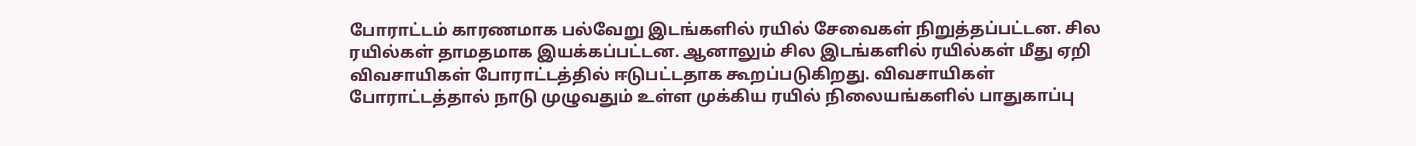போராட்டம் காரணமாக பல்வேறு இடங்களில் ரயில் சேவைகள் நிறுத்தப்பட்டன. சில ரயில்கள் தாமதமாக இயக்கப்பட்டன. ஆனாலும் சில இடங்களில் ரயில்கள் மீது ஏறி விவசாயிகள் போராட்டத்தில் ஈடுபட்டதாக கூறப்படுகிறது. விவசாயிகள் போராட்டத்தால் நாடு முழுவதும் உள்ள முக்கிய ரயில் நிலையங்களில் பாதுகாப்பு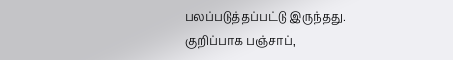பலப்படுத்தப்பட்டு இருந்தது. குறிப்பாக பஞ்சாப்,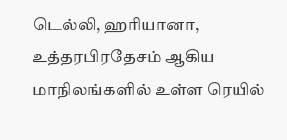டெல்லி, ஹரியானா, உத்தரபிரதேசம் ஆகிய மாநிலங்களில் உள்ள ரெயில்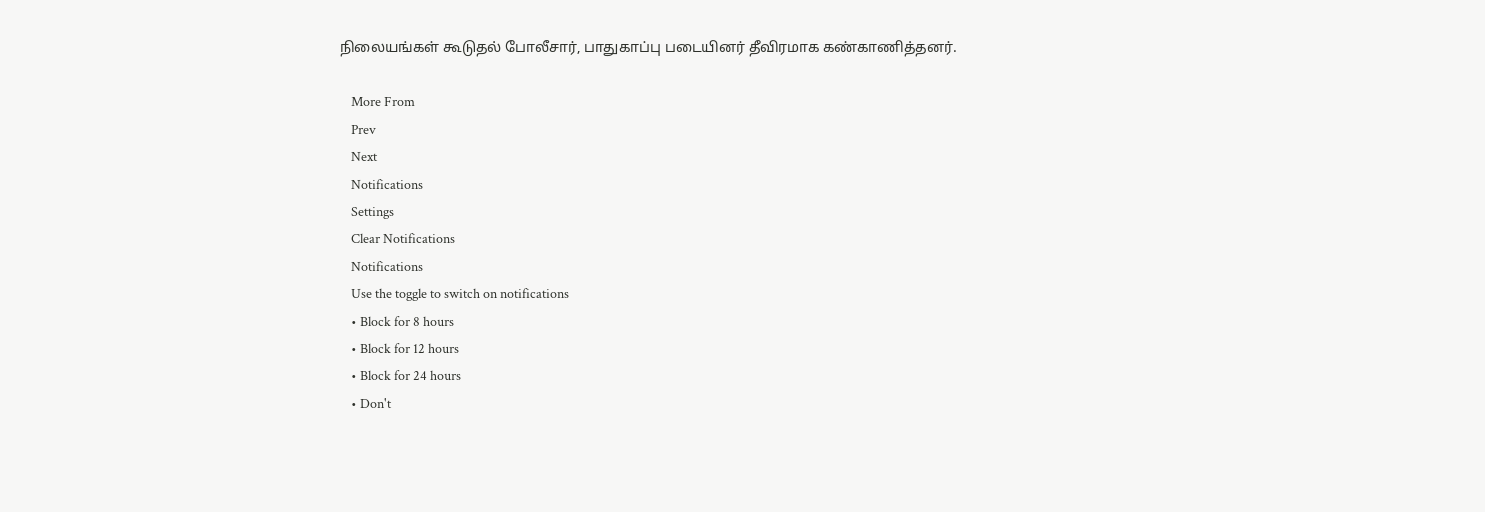நிலையங்கள் கூடுதல் போலீசார், பாதுகாப்பு படையினர் தீவிரமாக கண்காணித்தனர்.

    More From
    Prev
    Next
    Notifications
    Settings
    Clear Notifications
    Notifications
    Use the toggle to switch on notifications
    • Block for 8 hours
    • Block for 12 hours
    • Block for 24 hours
    • Don't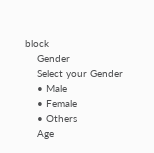block
    Gender
    Select your Gender
    • Male
    • Female
    • Others
    Age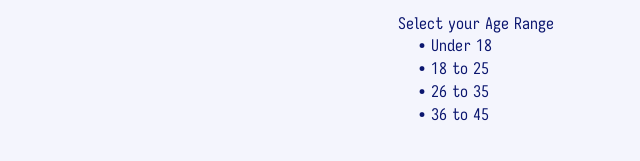Select your Age Range
    • Under 18
    • 18 to 25
    • 26 to 35
    • 36 to 45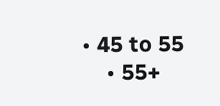• 45 to 55
    • 55+